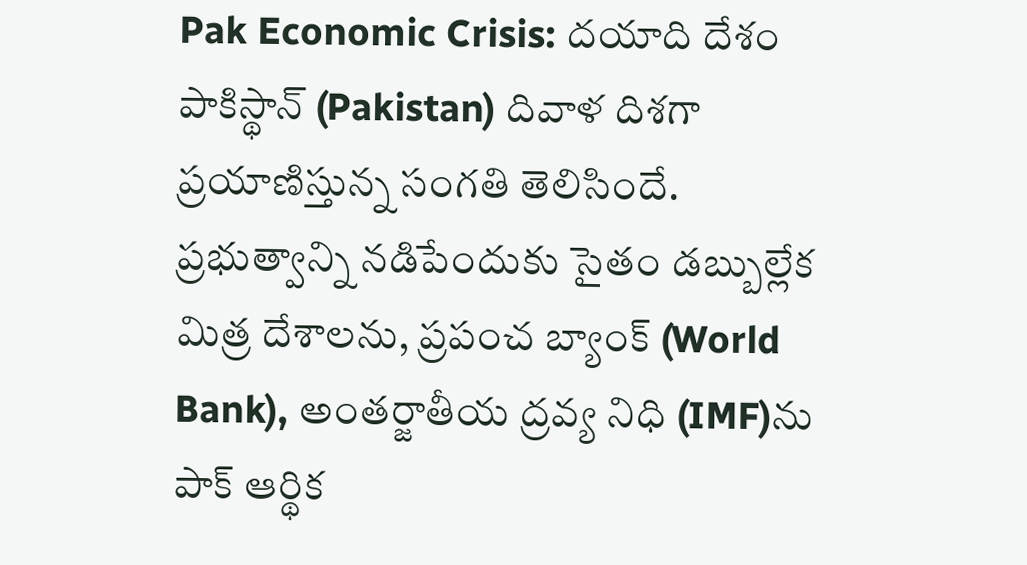Pak Economic Crisis: దయాది దేశం పాకిస్థాన్ (Pakistan) దివాళ దిశగా ప్రయాణిస్తున్న సంగతి తెలిసిందే. ప్రభుత్వాన్ని నడిపేందుకు సైతం డబ్బుల్లేక మిత్ర దేశాలను, ప్రపంచ బ్యాంక్ (World Bank), అంతర్జాతీయ ద్రవ్య నిధి (IMF)ను పాక్ ఆర్థిక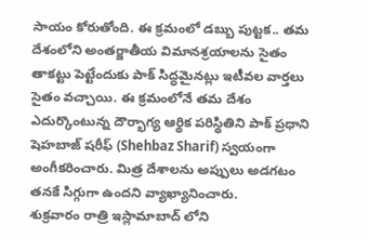సాయం కోరుతోంది. ఈ క్రమంలో డబ్బు పుట్టక.. తమ దేశంలోని అంతర్జాతీయ విమానశ్రయాలను సైతం తాకట్టు పెట్టేందుకు పాక్ సిద్ధమైనట్లు ఇటీవల వార్తలు సైతం వచ్చాయి. ఈ క్రమంలోనే తమ దేశం ఎదుర్కొంటున్న దౌర్భాగ్య ఆర్థిక పరిస్థితిని పాక్ ప్రధాని షెహబాజ్ షరీఫ్ (Shehbaz Sharif) స్వయంగా అంగీకరించారు. మిత్ర దేశాలను అప్పులు అడగటం తనకే సిగ్గుగా ఉందని వ్యాఖ్యానించారు.
శుక్రవారం రాత్రి ఇస్లామాబాద్ లోని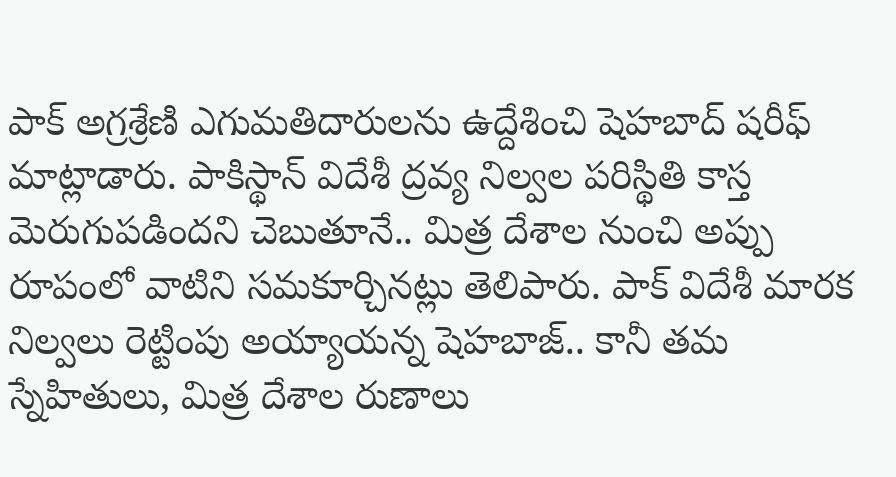పాక్ అగ్రశ్రేణి ఎగుమతిదారులను ఉద్దేశించి షెహబాద్ షరీఫ్ మాట్లాడారు. పాకిస్థాన్ విదేశీ ద్రవ్య నిల్వల పరిస్థితి కాస్త మెరుగుపడిందని చెబుతూనే.. మిత్ర దేశాల నుంచి అప్పు రూపంలో వాటిని సమకూర్చినట్లు తెలిపారు. పాక్ విదేశీ మారక నిల్వలు రెట్టింపు అయ్యాయన్న షెహబాజ్.. కానీ తమ స్నేహితులు, మిత్ర దేశాల రుణాలు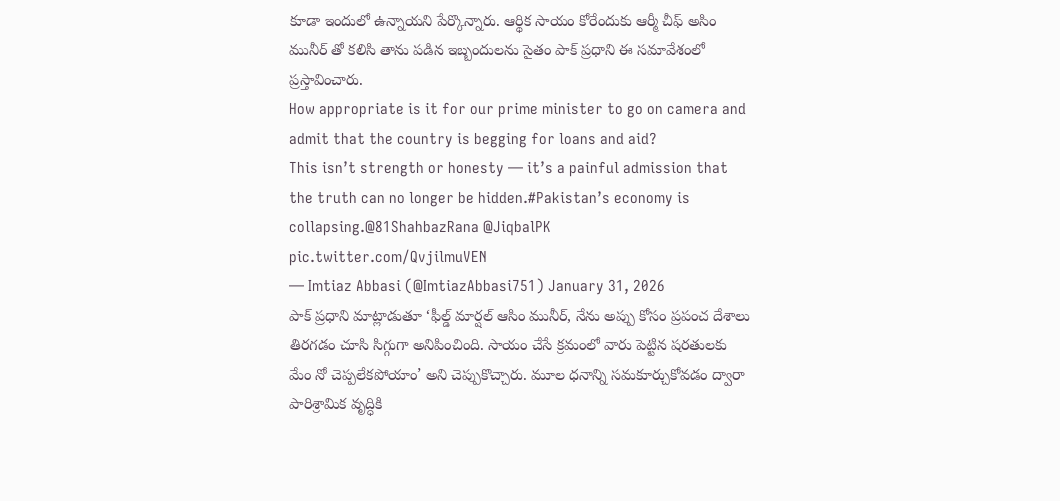కూడా ఇందులో ఉన్నాయని పేర్కొన్నారు. ఆర్థిక సాయం కోరేందుకు ఆర్మీ చీఫ్ అసిం మునీర్ తో కలిసి తాను పడిన ఇబ్బందులను సైతం పాక్ ప్రధాని ఈ సమావేశంలో ప్రస్తావించారు.
How appropriate is it for our prime minister to go on camera and admit that the country is begging for loans and aid?
This isn’t strength or honesty — it’s a painful admission that the truth can no longer be hidden.#Pakistan’s economy is collapsing.@81ShahbazRana @JiqbalPK pic.twitter.com/QvjilmuVEN
— Imtiaz Abbasi (@ImtiazAbbasi751) January 31, 2026
పాక్ ప్రధాని మాట్లాడుతూ ‘ఫీల్డ్ మార్షల్ ఆసిం మునీర్, నేను అప్పు కోసం ప్రపంచ దేశాలు తిరగడం చూసి సిగ్గుగా అనిపించింది. సాయం చేసే క్రమంలో వారు పెట్టిన షరతులకు మేం నో చెప్పలేకపోయాం’ అని చెప్పుకొచ్చారు. మూల ధనాన్ని సమకూర్చుకోవడం ద్వారా పారిశ్రామిక వృద్ధికి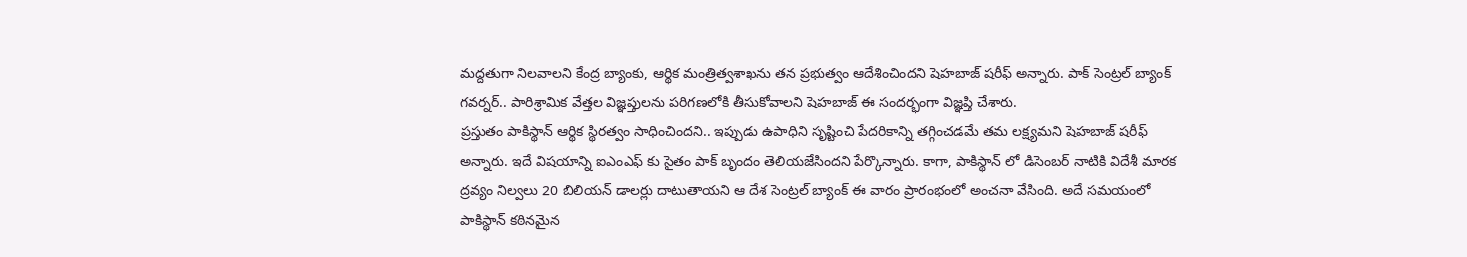మద్దతుగా నిలవాలని కేంద్ర బ్యాంకు, ఆర్థిక మంత్రిత్వశాఖను తన ప్రభుత్వం ఆదేశించిందని షెహబాజ్ షరీఫ్ అన్నారు. పాక్ సెంట్రల్ బ్యాంక్ గవర్నర్.. పారిశ్రామిక వేత్తల విజ్ఞప్తులను పరిగణలోకి తీసుకోవాలని షెహబాజ్ ఈ సందర్భంగా విజ్ఞప్తి చేశారు.
ప్రస్తుతం పాకిస్థాన్ ఆర్థిక స్థిరత్వం సాధించిందని.. ఇప్పుడు ఉపాధిని సృష్టించి పేదరికాన్ని తగ్గించడమే తమ లక్ష్యమని షెహబాజ్ షరీఫ్ అన్నారు. ఇదే విషయాన్ని ఐఎంఎఫ్ కు సైతం పాక్ బృందం తెలియజేసిందని పేర్కొన్నారు. కాగా, పాకిస్థాన్ లో డిసెంబర్ నాటికి విదేశీ మారక ద్రవ్యం నిల్వలు 20 బిలియన్ డాలర్లు దాటుతాయని ఆ దేశ సెంట్రల్ బ్యాంక్ ఈ వారం ప్రారంభంలో అంచనా వేసింది. అదే సమయంలో పాకిస్థాన్ కఠినమైన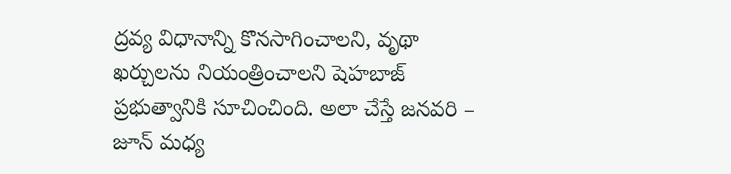ద్రవ్య విధానాన్ని కొనసాగించాలని, వృథా ఖర్చులను నియంత్రించాలని షెహబాజ్ ప్రభుత్వానికి సూచించింది. అలా చేస్తే జనవరి – జూన్ మధ్య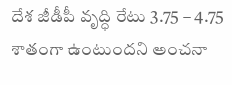దేశ జీడీపీ వృద్ధి రేటు 3.75 – 4.75 శాతంగా ఉంటుందని అంచనా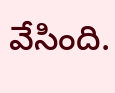వేసింది.